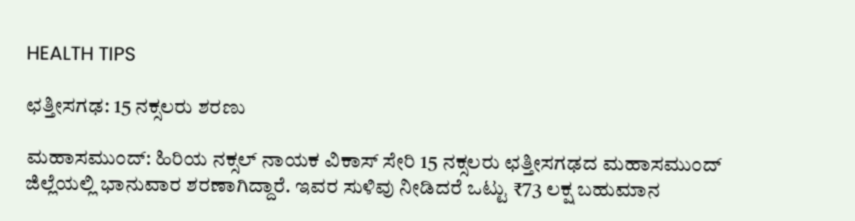HEALTH TIPS

ಛತ್ತೀಸಗಢ: 15 ನಕ್ಸಲರು ಶರಣು

ಮಹಾಸಮುಂದ್: ಹಿರಿಯ ನಕ್ಸಲ್ ನಾಯಕ ವಿಕಾಸ್ ಸೇರಿ 15 ನಕ್ಸಲರು ಛತ್ತೀಸಗಢದ ಮಹಾಸಮುಂದ್ ಜಿಲ್ಲೆಯಲ್ಲಿ ಭಾನುವಾರ ಶರಣಾಗಿದ್ದಾರೆ. ಇವರ ಸುಳಿವು ನೀಡಿದರೆ ಒಟ್ಟು ₹73 ಲಕ್ಷ ಬಹುಮಾನ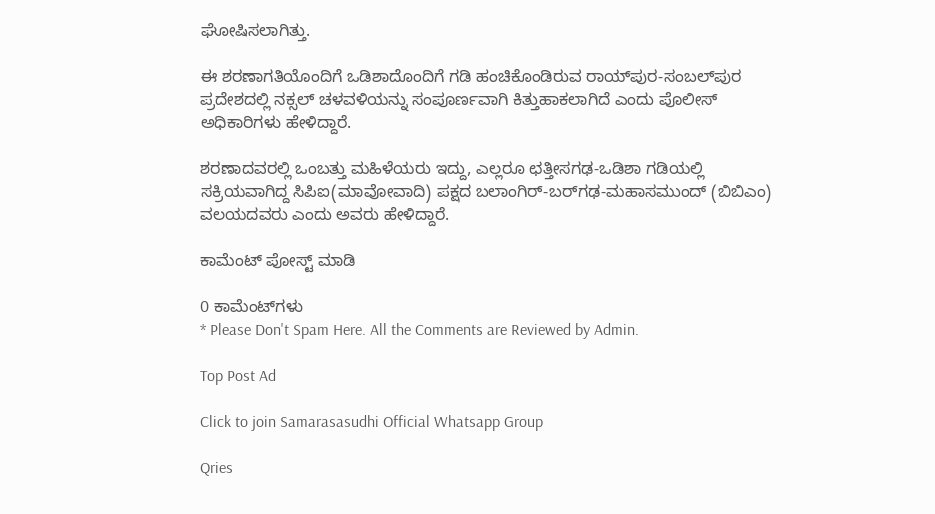ಘೋಷಿಸಲಾಗಿತ್ತು.

ಈ ಶರಣಾಗತಿಯೊಂದಿಗೆ ಒಡಿಶಾದೊಂದಿಗೆ ಗಡಿ ಹಂಚಿಕೊಂಡಿರುವ ರಾಯ್‌ಪುರ-ಸಂಬಲ್‌ಪುರ ಪ್ರದೇಶದಲ್ಲಿ ನಕ್ಸಲ್ ಚಳವಳಿಯನ್ನು ಸಂಪೂರ್ಣವಾಗಿ ಕಿತ್ತುಹಾಕಲಾಗಿದೆ ಎಂದು ಪೊಲೀಸ್ ಅಧಿಕಾರಿಗಳು ಹೇಳಿದ್ದಾರೆ.

ಶರಣಾದವರಲ್ಲಿ ಒಂಬತ್ತು ಮಹಿಳೆಯರು ಇದ್ದು, ಎಲ್ಲರೂ ಛತ್ತೀಸಗಢ-ಒಡಿಶಾ ಗಡಿಯಲ್ಲಿ ಸಕ್ರಿಯವಾಗಿದ್ದ ಸಿಪಿಐ(ಮಾವೋವಾದಿ) ಪಕ್ಷದ ಬಲಾಂಗಿರ್-ಬರ್‌ಗಢ-ಮಹಾಸಮುಂದ್ (ಬಿಬಿಎಂ) ವಲಯದವರು ಎಂದು ಅವರು ಹೇಳಿದ್ದಾರೆ.

ಕಾಮೆಂಟ್‌‌ ಪೋಸ್ಟ್‌ ಮಾಡಿ

0 ಕಾಮೆಂಟ್‌ಗಳು
* Please Don't Spam Here. All the Comments are Reviewed by Admin.

Top Post Ad

Click to join Samarasasudhi Official Whatsapp Group

Qries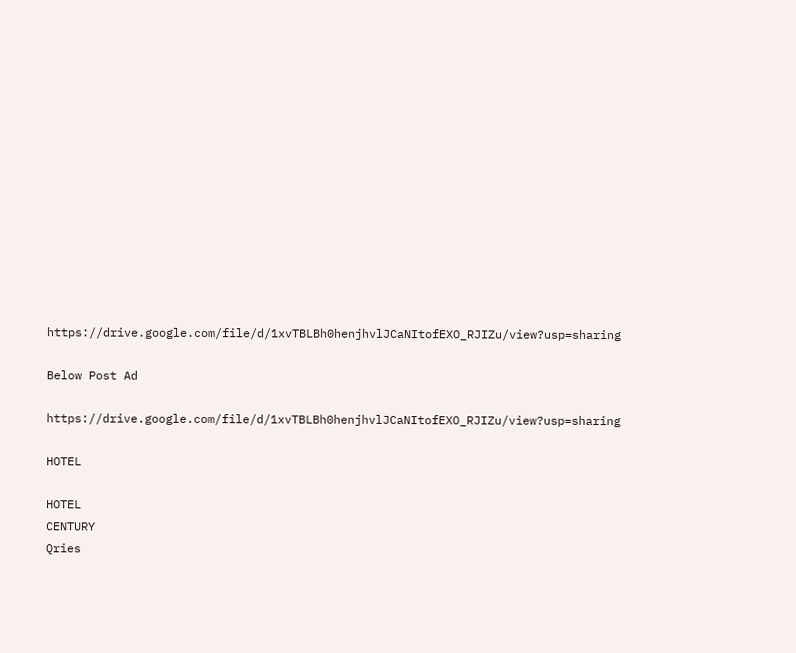https://drive.google.com/file/d/1xvTBLBh0henjhvlJCaNItofEXO_RJIZu/view?usp=sharing

Below Post Ad

https://drive.google.com/file/d/1xvTBLBh0henjhvlJCaNItofEXO_RJIZu/view?usp=sharing

HOTEL

HOTEL
CENTURY
Qries